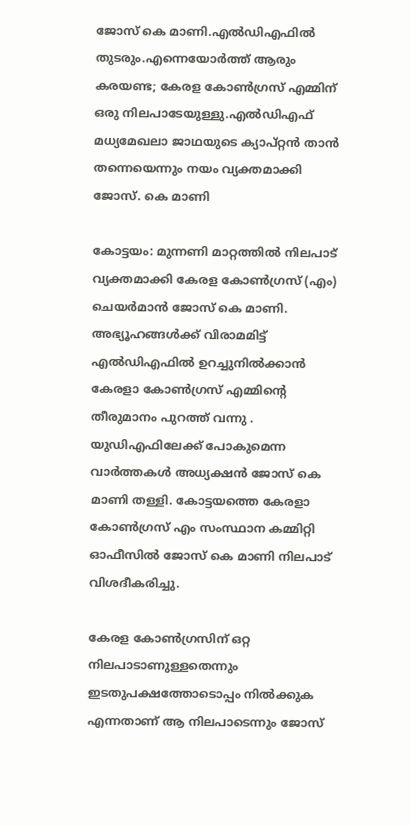ജോസ് കെ മാണി.എല്‍ഡിഎഫില്‍ തുടരും.എന്നെയോര്‍ത്ത് ആരും കരയണ്ട; കേരള കോണ്‍ഗ്രസ് എമ്മിന് ഒരു നിലപാടേയുള്ളു.എല്‍ഡിഎഫ് മധ്യമേഖലാ ജാഥയുടെ ക്യാപ്റ്റന്‍ താന്‍ തന്നെയെന്നും നയം വ്യക്തമാക്കി ജോസ്. കെ മാണി

കോട്ടയം: മുന്നണി മാറ്റത്തില്‍ നിലപാട് വ്യക്തമാക്കി കേരള കോണ്‍ഗ്രസ് (എം) ചെയര്‍മാന്‍ ജോസ് കെ മാണി. അഭ്യൂഹങ്ങള്‍ക്ക് വിരാമമിട്ട് എല്‍ഡിഎഫില്‍ ഉറച്ചുനില്‍ക്കാന്‍ കേരളാ കോണ്‍ഗ്രസ് എമ്മിന്റെ തീരുമാനം പുറത്ത് വന്നു . യുഡിഎഫിലേക്ക് പോകുമെന്ന വാര്‍ത്തകള്‍ അധ്യക്ഷന്‍ ജോസ് കെ മാണി തള്ളി. കോട്ടയത്തെ കേരളാ കോണ്‍ഗ്രസ് എം സംസ്ഥാന കമ്മിറ്റി ഓഫീസില്‍ ജോസ് കെ മാണി നിലപാട് വിശദീകരിച്ചു.

കേരള കോണ്‍ഗ്രസിന് ഒറ്റ നിലപാടാണുള്ളതെന്നും ഇടതുപക്ഷത്തോടൊപ്പം നില്‍ക്കുക എന്നതാണ് ആ നിലപാടെന്നും ജോസ്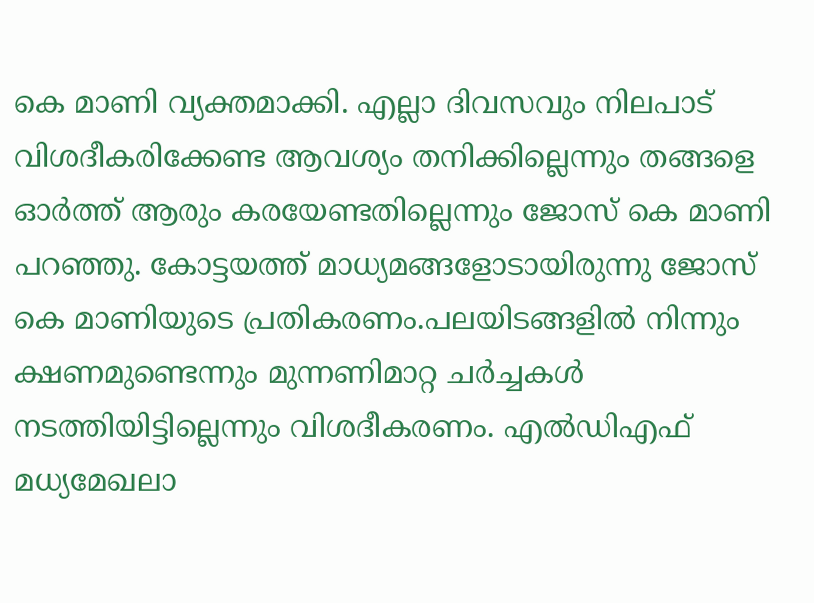കെ മാണി വ്യക്തമാക്കി. എല്ലാ ദിവസവും നിലപാട് വിശദീകരിക്കേണ്ട ആവശ്യം തനിക്കില്ലെന്നും തങ്ങളെ ഓര്‍ത്ത് ആരും കരയേണ്ടതില്ലെന്നും ജോസ് കെ മാണി പറഞ്ഞു. കോട്ടയത്ത് മാധ്യമങ്ങളോടായിരുന്നു ജോസ് കെ മാണിയുടെ പ്രതികരണം.പലയിടങ്ങളില്‍ നിന്നും ക്ഷണമുണ്ടെന്നും മുന്നണിമാറ്റ ചര്‍ച്ചകള്‍ നടത്തിയിട്ടില്ലെന്നും വിശദീകരണം. എല്‍ഡിഎഫ് മധ്യമേഖലാ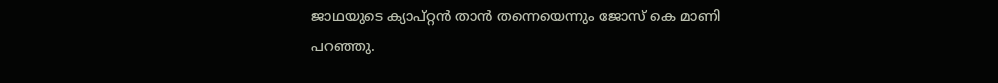ജാഥയുടെ ക്യാപ്റ്റന്‍ താന്‍ തന്നെയെന്നും ജോസ് കെ മാണി പറഞ്ഞു.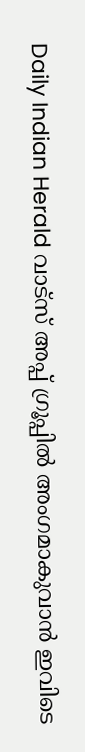Daily Indian Herald വാട്സ് അപ്പ് ഗ്രൂപ്പിൽ അംഗമാകുവാൻ ഇവിടെ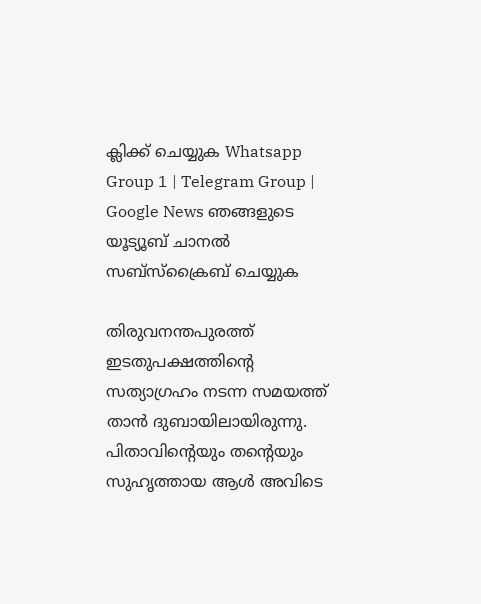ക്ലിക്ക് ചെയ്യുക Whatsapp Group 1 | Telegram Group | Google News ഞങ്ങളുടെ യൂട്യൂബ് ചാനൽ സബ്സ്ക്രൈബ് ചെയ്യുക

തിരുവനന്തപുരത്ത് ഇടതുപക്ഷത്തിന്റെ സത്യാഗ്രഹം നടന്ന സമയത്ത് താന്‍ ദുബായിലായിരുന്നു. പിതാവിന്റെയും തന്റെയും സുഹൃത്തായ ആള്‍ അവിടെ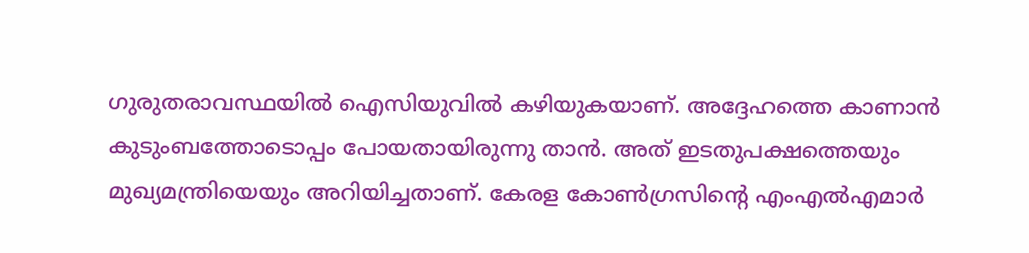ഗുരുതരാവസ്ഥയില്‍ ഐസിയുവില്‍ കഴിയുകയാണ്. അദ്ദേഹത്തെ കാണാന്‍ കുടുംബത്തോടൊപ്പം പോയതായിരുന്നു താന്‍. അത് ഇടതുപക്ഷത്തെയും മുഖ്യമന്ത്രിയെയും അറിയിച്ചതാണ്. കേരള കോണ്‍ഗ്രസിന്റെ എംഎല്‍എമാര്‍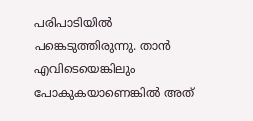പരിപാടിയില്‍ പങ്കെടുത്തിരുന്നു. താന്‍ എവിടെയെങ്കിലും പോകുകയാണെങ്കില്‍ അത്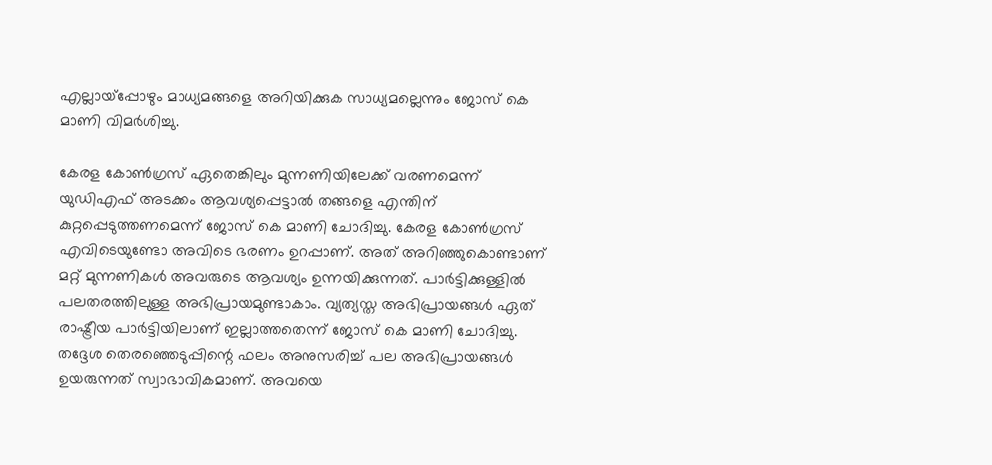എല്ലായ്‌പ്പോഴും മാധ്യമങ്ങളെ അറിയിക്കുക സാധ്യമല്ലെന്നും ജോസ് കെ മാണി വിമര്‍ശിച്ചു.

കേരള കോണ്‍ഗ്രസ് ഏതെങ്കിലും മുന്നണിയിലേക്ക് വരണമെന്ന് യുഡിഎഫ് അടക്കം ആവശ്യപ്പെട്ടാല്‍ തങ്ങളെ എന്തിന് കുറ്റപ്പെടുത്തണമെന്ന് ജോസ് കെ മാണി ചോദിച്ചു. കേരള കോണ്‍ഗ്രസ് എവിടെയുണ്ടോ അവിടെ ഭരണം ഉറപ്പാണ്. അത് അറിഞ്ഞുകൊണ്ടാണ് മറ്റ് മുന്നണികള്‍ അവരുടെ ആവശ്യം ഉന്നയിക്കുന്നത്. പാര്‍ട്ടിക്കുള്ളില്‍ പലതരത്തിലുള്ള അഭിപ്രായമുണ്ടാകാം. വ്യത്യസ്ത അഭിപ്രായങ്ങള്‍ ഏത് രാഷ്ട്രീയ പാര്‍ട്ടിയിലാണ് ഇല്ലാത്തതെന്ന് ജോസ് കെ മാണി ചോദിച്ചു. തദ്ദേശ തെരഞ്ഞെടുപ്പിന്റെ ഫലം അനുസരിച്ച് പല അഭിപ്രായങ്ങള്‍ ഉയരുന്നത് സ്വാഭാവികമാണ്. അവയെ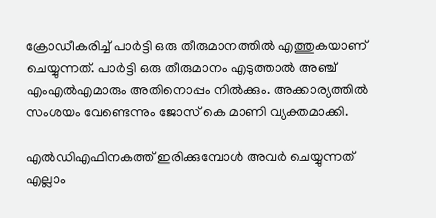ക്രോഡീകരിച്ച് പാര്‍ട്ടി ഒരു തീരുമാനത്തില്‍ എത്തുകയാണ് ചെയ്യുന്നത്. പാര്‍ട്ടി ഒരു തീരുമാനം എടുത്താല്‍ അഞ്ച് എംഎല്‍എമാരും അതിനൊപ്പം നില്‍ക്കും. അക്കാര്യത്തില്‍ സംശയം വേണ്ടെന്നും ജോസ് കെ മാണി വ്യക്തമാക്കി.

എല്‍ഡിഎഫിനകത്ത് ഇരിക്കുമ്പോള്‍ അവര്‍ ചെയ്യുന്നത് എല്ലാം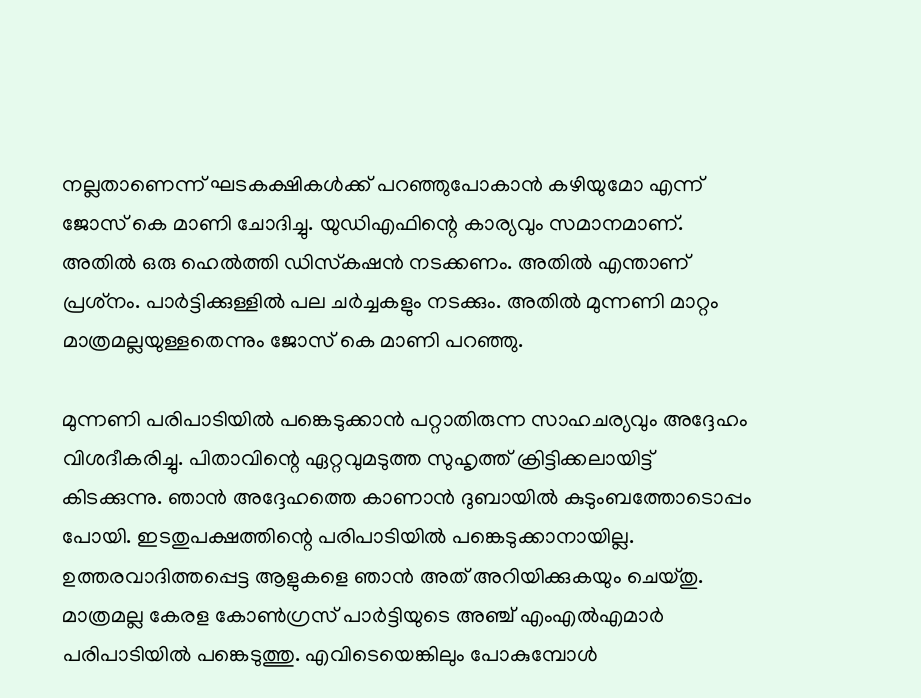നല്ലതാണെന്ന് ഘടകക്ഷികള്‍ക്ക് പറഞ്ഞുപോകാന്‍ കഴിയുമോ എന്ന് ജോസ് കെ മാണി ചോദിച്ചു. യുഡിഎഫിന്റെ കാര്യവും സമാനമാണ്. അതില്‍ ഒരു ഹെല്‍ത്തി ഡിസ്‌കഷന്‍ നടക്കണം. അതില്‍ എന്താണ് പ്രശ്‌നം. പാര്‍ട്ടിക്കുള്ളില്‍ പല ചര്‍ച്ചകളും നടക്കും. അതില്‍ മുന്നണി മാറ്റം മാത്രമല്ലയുള്ളതെന്നും ജോസ് കെ മാണി പറഞ്ഞു.

മുന്നണി പരിപാടിയില്‍ പങ്കെടുക്കാന്‍ പറ്റാതിരുന്ന സാഹചര്യവും അദ്ദേഹം വിശദീകരിച്ചു. പിതാവിന്റെ ഏറ്റവുമടുത്ത സുഹൃത്ത് ക്രിട്ടിക്കലായിട്ട് കിടക്കുന്നു. ഞാന്‍ അദ്ദേഹത്തെ കാണാന്‍ ദുബായില്‍ കുടുംബത്തോടൊപ്പം പോയി. ഇടതുപക്ഷത്തിന്റെ പരിപാടിയില്‍ പങ്കെടുക്കാനായില്ല. ഉത്തരവാദിത്തപ്പെട്ട ആളുകളെ ഞാന്‍ അത് അറിയിക്കുകയും ചെയ്തു. മാത്രമല്ല കേരള കോണ്‍ഗ്രസ് പാര്‍ട്ടിയുടെ അഞ്ച് എംഎല്‍എമാര്‍ പരിപാടിയില്‍ പങ്കെടുത്തു. എവിടെയെങ്കിലും പോകുമ്പോള്‍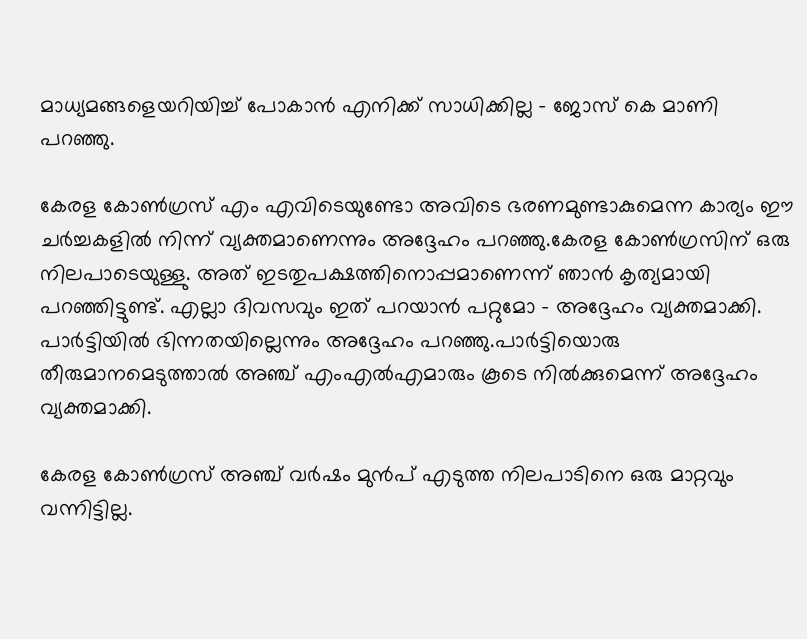മാധ്യമങ്ങളെയറിയിച്ച് പോകാന്‍ എനിക്ക് സാധിക്കില്ല – ജോസ് കെ മാണി പറഞ്ഞു.

കേരള കോണ്‍ഗ്രസ് എം എവിടെയുണ്ടോ അവിടെ ഭരണമുണ്ടാകുമെന്ന കാര്യം ഈ ചര്‍ച്ചകളില്‍ നിന്ന് വ്യക്തമാണെന്നും അദ്ദേഹം പറഞ്ഞു.കേരള കോണ്‍ഗ്രസിന് ഒരു നിലപാടെയുള്ളു. അത് ഇടതുപക്ഷത്തിനൊപ്പമാണെന്ന് ഞാന്‍ കൃത്യമായി പറഞ്ഞിട്ടുണ്ട്. എല്ലാ ദിവസവും ഇത് പറയാന്‍ പറ്റുമോ – അദ്ദേഹം വ്യക്തമാക്കി. പാര്‍ട്ടിയില്‍ ഭിന്നതയില്ലെന്നും അദ്ദേഹം പറഞ്ഞു.പാര്‍ട്ടിയൊരു തീരുമാനമെടുത്താല്‍ അഞ്ച് എംഎല്‍എമാരും കൂടെ നില്‍ക്കുമെന്ന് അദ്ദേഹം വ്യക്തമാക്കി.

കേരള കോണ്‍ഗ്രസ് അഞ്ച് വര്‍ഷം മുന്‍പ് എടുത്ത നിലപാടിനെ ഒരു മാറ്റവും വന്നിട്ടില്ല.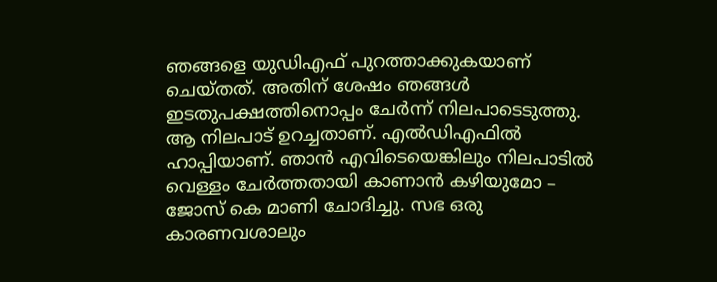ഞങ്ങളെ യുഡിഎഫ് പുറത്താക്കുകയാണ് ചെയ്തത്. അതിന് ശേഷം ഞങ്ങള്‍ ഇടതുപക്ഷത്തിനൊപ്പം ചേര്‍ന്ന് നിലപാടെടുത്തു. ആ നിലപാട് ഉറച്ചതാണ്. എല്‍ഡിഎഫില്‍ ഹാപ്പിയാണ്. ഞാന്‍ എവിടെയെങ്കിലും നിലപാടില്‍ വെള്ളം ചേര്‍ത്തതായി കാണാന്‍ കഴിയുമോ – ജോസ് കെ മാണി ചോദിച്ചു. സഭ ഒരു കാരണവശാലും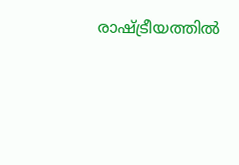രാഷ്ട്രീയത്തില്‍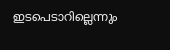ഇടപെടാറില്ലെന്നും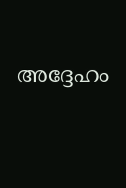അദ്ദേഹം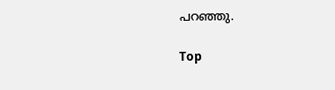പറഞ്ഞു.

Top